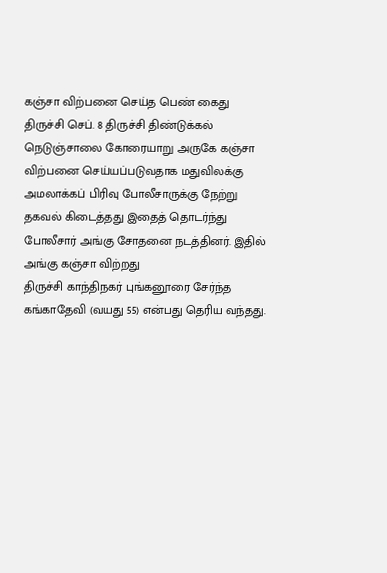கஞ்சா விற்பனை செய்த பெண் கைது
திருச்சி செப். 8 திருச்சி திண்டுக்கல் நெடுஞ்சாலை கோரையாறு அருகே கஞ்சா விற்பனை செய்யப்படுவதாக மதுவிலக்கு அமலாக்கப் பிரிவு போலீசாருக்கு நேற்று தகவல் கிடைத்தது இதைத் தொடர்ந்து போலீசார் அங்கு சோதனை நடத்தினர். இதில் அங்கு கஞ்சா விற்றது
திருச்சி காந்திநகர் புங்கனூரை சேர்ந்த கங்காதேவி (வயது 55) என்பது தெரிய வந்தது.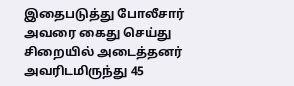இதைபடுத்து போலீசார் அவரை கைது செய்து சிறையில் அடைத்தனர் அவரிடமிருந்து 45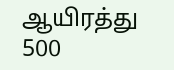ஆயிரத்து 500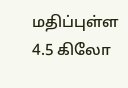மதிப்புள்ள 4.5 கிலோ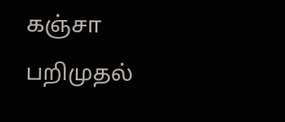கஞ்சா பறிமுதல்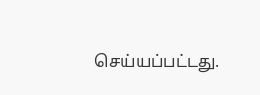செய்யப்பட்டது.